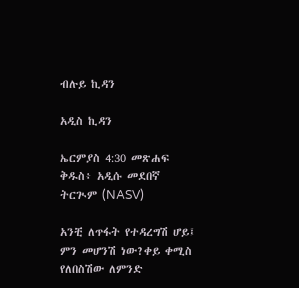ብሉይ ኪዳን

አዲስ ኪዳን

ኤርምያስ 4:30 መጽሐፍ ቅዱስ፥ አዲሱ መደበኛ ትርጒም (NASV)

አንቺ ለጥፋት የተዳረግሽ ሆይ፤ ምን መሆንሽ ነው?ቀይ ቀሚስ የለበስሽው ለምንድ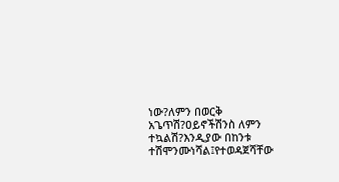ነው?ለምን በወርቅ አጌጥሽ?ዐይኖችሽንስ ለምን ተኳልሽ?እንዲያው በከንቱ ተሽሞንሙነሻል፤የተወዳጀሻቸው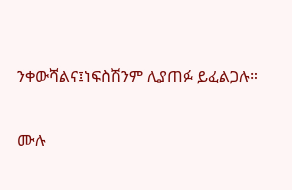ንቀውሻልና፤ነፍስሽንም ሊያጠፉ ይፈልጋሉ።

ሙሉ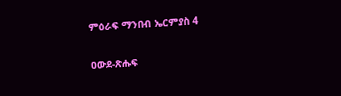ምዕራፍ ማንበብ ኤርምያስ 4

ዐውደ-ጽሑፍ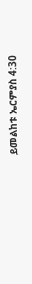ይመልከቱ ኤርምያስ 4:30